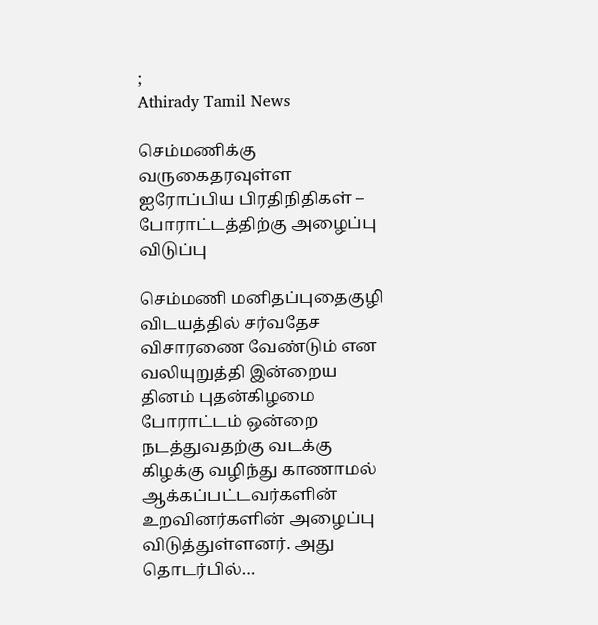;
Athirady Tamil News

செம்மணிக்கு வருகைதரவுள்ள ஐரோப்பிய பிரதிநிதிகள் – போராட்டத்திற்கு அழைப்பு விடுப்பு

செம்மணி மனிதப்புதைகுழி விடயத்தில் சர்வதேச விசாரணை வேண்டும் என வலியுறுத்தி இன்றைய தினம் புதன்கிழமை  போராட்டம் ஒன்றை நடத்துவதற்கு வடக்கு கிழக்கு வழிந்து காணாமல் ஆக்கப்பட்டவர்களின் உறவினர்களின் அழைப்பு விடுத்துள்ளனர். அது தொடர்பில்…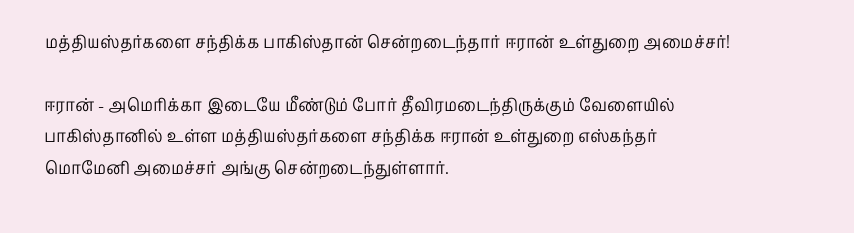மத்தியஸ்தர்களை சந்திக்க பாகிஸ்தான் சென்றடைந்தார் ஈரான் உள்துறை அமைச்சர்!

ஈரான் - அமெரிக்கா இடையே மீண்டும் போர் தீவிரமடைந்திருக்கும் வேளையில் பாகிஸ்தானில் உள்ள மத்தியஸ்தர்களை சந்திக்க ஈரான் உள்துறை எஸ்கந்தர் மொமேனி அமைச்சர் அங்கு சென்றடைந்துள்ளார்.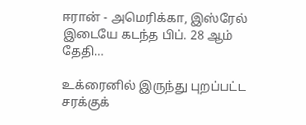ஈரான் - அமெரிக்கா, இஸ்ரேல் இடையே கடந்த பிப். 28 ஆம் தேதி…

உக்ரைனில் இருந்து புறப்பட்ட சரக்குக்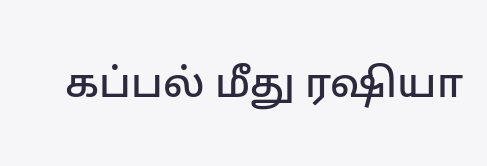கப்பல் மீது ரஷியா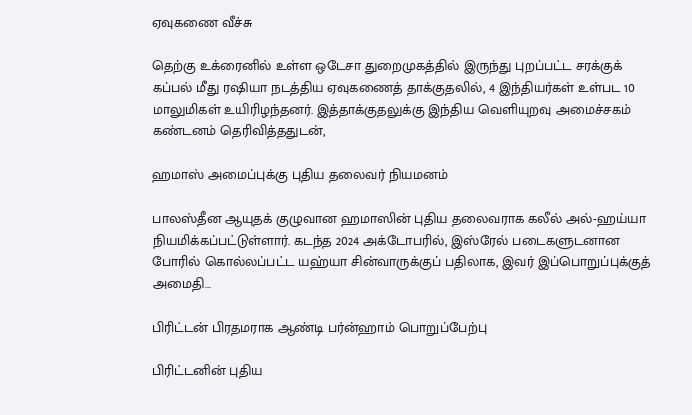ஏவுகணை வீச்சு

தெற்கு உக்ரைனில் உள்ள ஒடேசா துறைமுகத்தில் இருந்து புறப்பட்ட சரக்குக் கப்பல் மீது ரஷியா நடத்திய ஏவுகணைத் தாக்குதலில், 4 இந்தியர்கள் உள்பட 10 மாலுமிகள் உயிரிழந்தனர். இத்தாக்குதலுக்கு இந்திய வெளியுறவு அமைச்சகம் கண்டனம் தெரிவித்ததுடன்,

ஹமாஸ் அமைப்புக்கு புதிய தலைவர் நியமனம்

பாலஸ்தீன ஆயுதக் குழுவான ஹமாஸின் புதிய தலைவராக கலீல் அல்-ஹய்யா நியமிக்கப்பட்டுள்ளார். கடந்த 2024 அக்டோபரில், இஸ்ரேல் படைகளுடனான போரில் கொல்லப்பட்ட யஹ்யா சின்வாருக்குப் பதிலாக, இவர் இப்பொறுப்புக்குத் அமைதி…

பிரிட்டன் பிரதமராக ஆண்டி பர்ன்ஹாம் பொறுப்பேற்பு

பிரிட்டனின் புதிய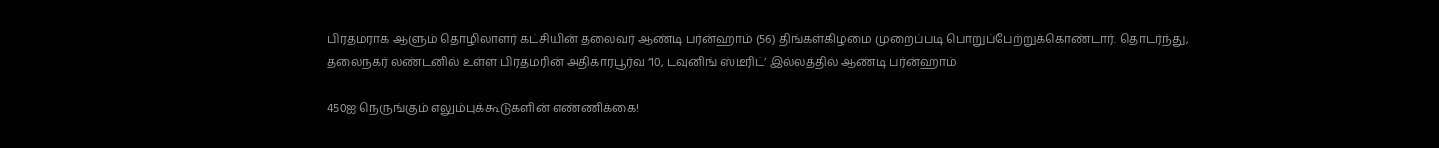பிரதமராக ஆளும் தொழிலாளர் கட்சியின் தலைவர் ஆண்டி பர்ன்ஹாம் (56) திங்கள்கிழமை முறைப்படி பொறுப்பேற்றுக்கொண்டார். தொடர்ந்து, தலைநகர் லண்டனில் உள்ள பிரதமரின் அதிகாரபூர்வ ‘10, டவுனிங் ஸ்டீரிட்’ இல்லத்தில் ஆண்டி பர்ன்ஹாம்

450ஐ நெருங்கும் எலும்புக்கூடுகளின் எண்ணிக்கை!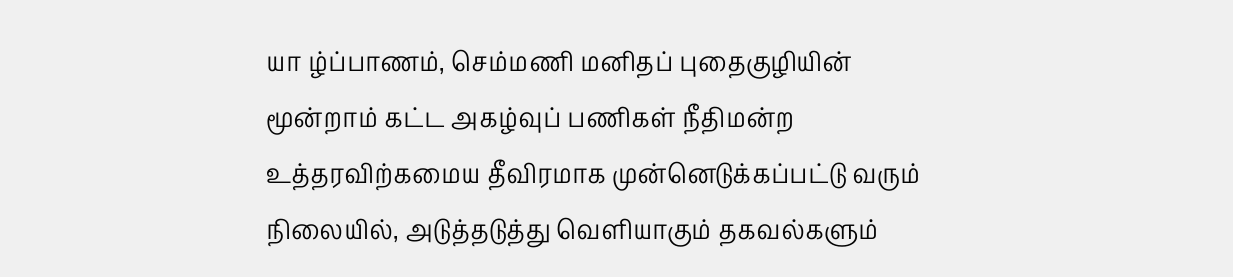யா ழ்ப்பாணம், செம்மணி மனிதப் புதைகுழியின் மூன்றாம் கட்ட அகழ்வுப் பணிகள் நீதிமன்ற உத்தரவிற்கமைய தீவிரமாக முன்னெடுக்கப்பட்டு வரும் நிலையில், அடுத்தடுத்து வெளியாகும் தகவல்களும்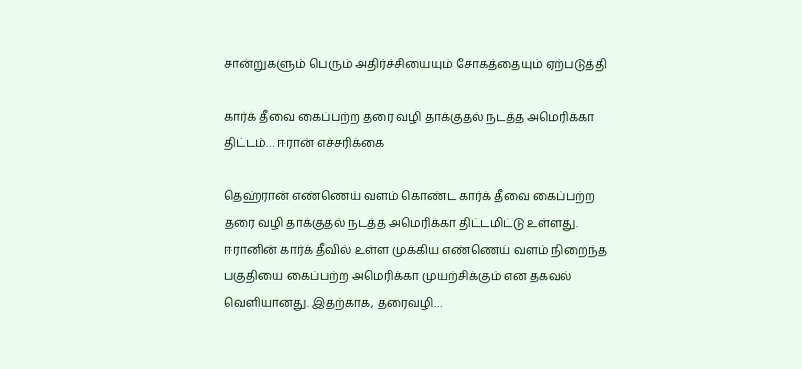சான்றுகளும் பெரும் அதிர்ச்சியையும் சோகத்தையும் ஏற்படுத்தி

கார்க் தீவை கைப்பற்ற தரை வழி தாக்குதல் நடத்த அமெரிக்கா திட்டம்… ஈரான் எச்சரிக்கை

தெஹ்ரான் எண்ணெய் வளம் கொண்ட கார்க் தீவை கைப்பற்ற தரை வழி தாக்குதல் நடத்த அமெரிக்கா திட்டமிட்டு உள்ளது. ஈரானின் கார்க் தீவில் உள்ள முக்கிய எண்ணெய் வளம் நிறைந்த பகுதியை கைப்பற்ற அமெரிக்கா முயற்சிக்கும் என தகவல் வெளியானது. இதற்காக, தரைவழி…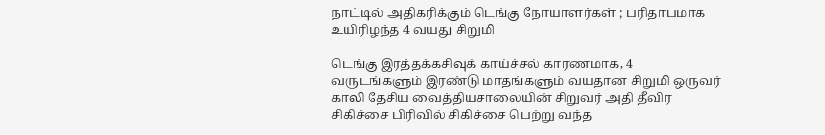நாட்டில் அதிகரிக்கும் டெங்கு நோயாளர்கள் ; பரிதாபமாக உயிரிழந்த 4 வயது சிறுமி

டெங்கு இரத்தக்கசிவுக் காய்ச்சல் காரணமாக, 4 வருடங்களும் இரண்டு மாதங்களும் வயதான சிறுமி ஒருவர் காலி தேசிய வைத்தியசாலையின் சிறுவர் அதி தீவிர சிகிச்சை பிரிவில் சிகிச்சை பெற்று வந்த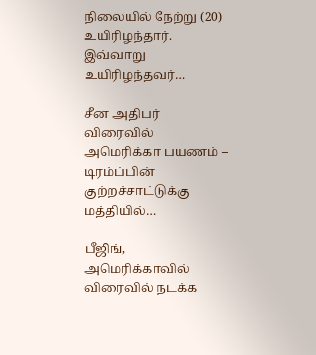நிலையில் நேற்று (20) உயிரிழந்தார். இவ்வாறு உயிரிழந்தவர்…

சீன அதிபர் விரைவில் அமெரிக்கா பயணம் – டிரம்ப்பின் குற்றச்சாட்டுக்கு மத்தியில்…

பீஜிங், அமெரிக்காவில் விரைவில் நடக்க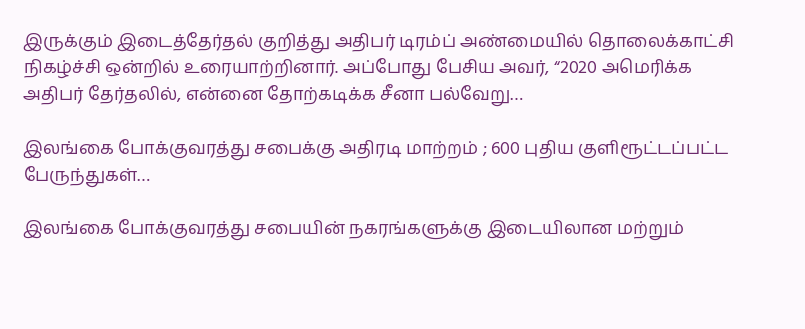இருக்கும் இடைத்தேர்தல் குறித்து அதிபர் டிரம்ப் அண்மையில் தொலைக்காட்சி நிகழ்ச்சி ஒன்றில் உரையாற்றினார். அப்போது பேசிய அவர், “2020 அமெரிக்க அதிபர் தேர்தலில், என்னை தோற்கடிக்க சீனா பல்வேறு…

இலங்கை போக்குவரத்து சபைக்கு அதிரடி மாற்றம் ; 600 புதிய குளிரூட்டப்பட்ட பேருந்துகள்…

இலங்கை போக்குவரத்து சபையின் நகரங்களுக்கு இடையிலான மற்றும்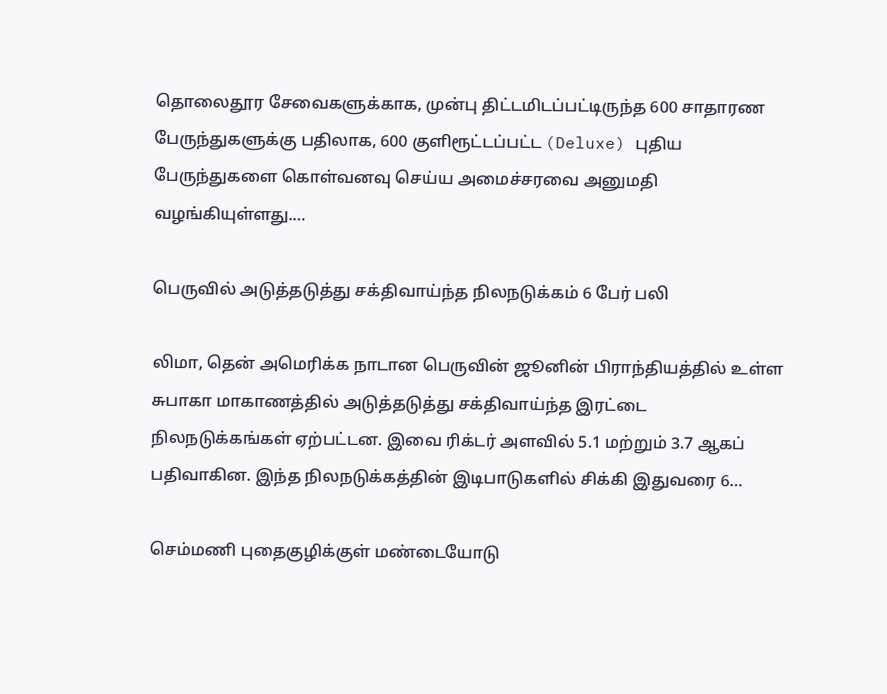தொலைதூர சேவைகளுக்காக, முன்பு திட்டமிடப்பட்டிருந்த 600 சாதாரண பேருந்துகளுக்கு பதிலாக, 600 குளிரூட்டப்பட்ட (Deluxe) புதிய பேருந்துகளை கொள்வனவு செய்ய அமைச்சரவை அனுமதி வழங்கியுள்ளது.…

பெருவில் அடுத்தடுத்து சக்திவாய்ந்த நிலநடுக்கம் 6 பேர் பலி

லிமா, தென் அமெரிக்க நாடான பெருவின் ஜூனின் பிராந்தியத்தில் உள்ள சுபாகா மாகாணத்தில் அடுத்தடுத்து சக்திவாய்ந்த இரட்டை நிலநடுக்கங்கள் ஏற்பட்டன. இவை ரிக்டர் அளவில் 5.1 மற்றும் 3.7 ஆகப் பதிவாகின. இந்த நிலநடுக்கத்தின் இடிபாடுகளில் சிக்கி இதுவரை 6…

செம்மணி புதைகுழிக்குள் மண்டையோடு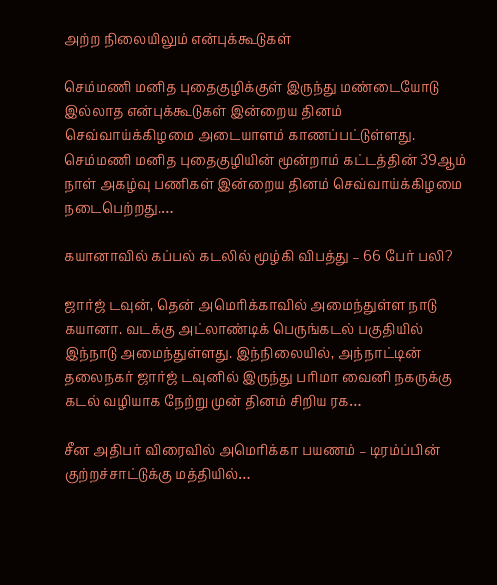அற்ற நிலையிலும் என்புக்கூடுகள்

செம்மணி மனித புதைகுழிக்குள் இருந்து மண்டையோடு இல்லாத என்புக்கூடுகள் இன்றைய தினம் செவ்வாய்க்கிழமை அடையாளம் காணப்பட்டுள்ளது. செம்மணி மனித புதைகுழியின் மூன்றாம் கட்டத்தின் 39ஆம் நாள் அகழ்வு பணிகள் இன்றைய தினம் செவ்வாய்க்கிழமை நடைபெற்றது.…

கயானாவில் கப்பல் கடலில் மூழ்கி விபத்து – 66 பேர் பலி?

ஜார்ஜ் டவுன், தென் அமெரிக்காவில் அமைந்துள்ள நாடு கயானா. வடக்கு அட்லாண்டிக் பெருங்கடல் பகுதியில் இந்நாடு அமைந்துள்ளது. இந்நிலையில், அந்நாட்டின் தலைநகர் ஜார்ஜ் டவுனில் இருந்து பரிமா வைனி நகருக்கு கடல் வழியாக நேற்று முன் தினம் சிறிய ரக…

சீன அதிபர் விரைவில் அமெரிக்கா பயணம் – டிரம்ப்பின் குற்றச்சாட்டுக்கு மத்தியில்…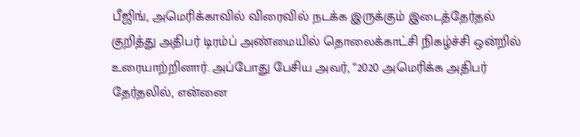பீஜிங், அமெரிக்காவில் விரைவில் நடக்க இருக்கும் இடைத்தேர்தல் குறித்து அதிபர் டிரம்ப் அண்மையில் தொலைக்காட்சி நிகழ்ச்சி ஒன்றில் உரையாற்றினார். அப்போது பேசிய அவர், “2020 அமெரிக்க அதிபர் தேர்தலில், என்னை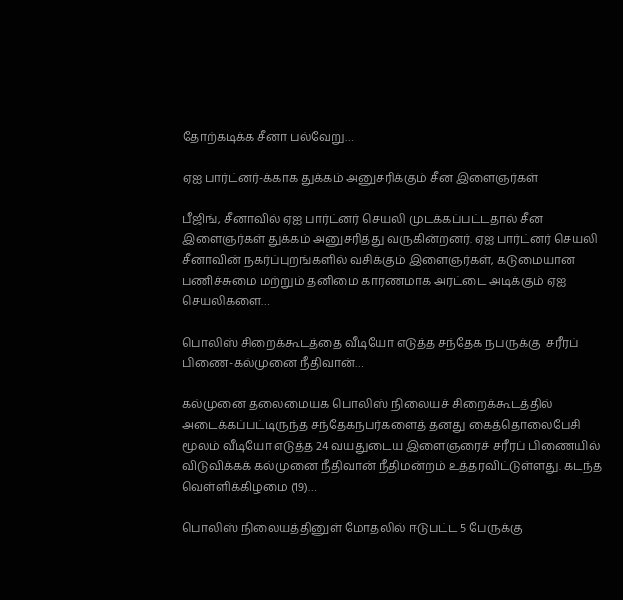தோற்கடிக்க சீனா பல்வேறு…

ஏஐ பார்ட்னர்-க்காக துக்கம் அனுசரிக்கும் சீன இளைஞர்கள்

பீஜிங், சீனாவில் ஏஐ பார்ட்னர் செயலி முடக்கப்பட்டதால் சீன இளைஞர்கள் துக்கம் அனுசரித்து வருகின்றனர். ஏஐ பார்ட்னர் செயலி சீனாவின் நகர்ப்புறங்களில் வசிக்கும் இளைஞர்கள், கடுமையான பணிச்சுமை மற்றும் தனிமை காரணமாக அரட்டை அடிக்கும் ஏஐ செயலிகளை…

பொலிஸ் சிறைக்கூடத்தை வீடியோ எடுத்த சந்தேக நபருக்கு  சரீரப் பிணை-கல்முனை நீதிவான்…

கல்முனை தலைமையக பொலிஸ் நிலையச் சிறைக்கூடத்தில் அடைக்கப்பட்டிருந்த சந்தேகநபர்களைத் தனது கைத்தொலைபேசி மூலம் வீடியோ எடுத்த 24 வயதுடைய இளைஞரைச் சரீரப் பிணையில் விடுவிக்கக் கல்முனை நீதிவான் நீதிமன்றம் உத்தரவிட்டுள்ளது. கடந்த வெள்ளிக்கிழமை (19)…

பொலிஸ் நிலையத்தினுள் மோதலில் ஈடுபட்ட 5 பேருக்கு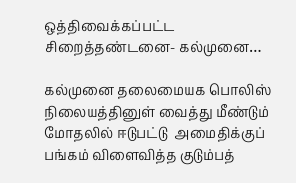ஒத்திவைக்கப்பட்ட சிறைத்தண்டனை- கல்முனை…

கல்முனை தலைமையக பொலிஸ் நிலையத்தினுள் வைத்து மீண்டும் மோதலில் ஈடுபட்டு  அமைதிக்குப் பங்கம் விளைவித்த குடும்பத்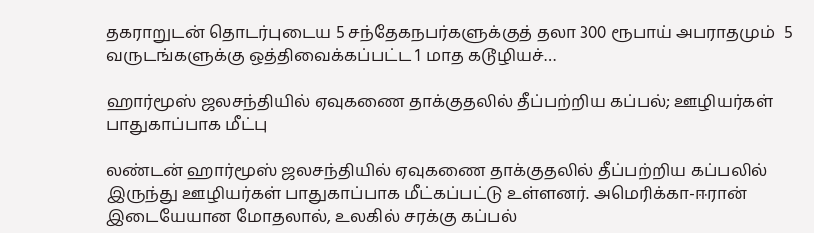தகராறுடன் தொடர்புடைய 5 சந்தேகநபர்களுக்குத் தலா 300 ரூபாய் அபராதமும்  5 வருடங்களுக்கு ஒத்திவைக்கப்பட்ட 1 மாத கடூழியச்…

ஹார்மூஸ் ஜலசந்தியில் ஏவுகணை தாக்குதலில் தீப்பற்றிய கப்பல்; ஊழியர்கள் பாதுகாப்பாக மீட்பு

லண்டன் ஹார்மூஸ் ஜலசந்தியில் ஏவுகணை தாக்குதலில் தீப்பற்றிய கப்பலில் இருந்து ஊழியர்கள் பாதுகாப்பாக மீட்கப்பட்டு உள்ளனர். அமெரிக்கா-ஈரான் இடையேயான மோதலால், உலகில் சரக்கு கப்பல்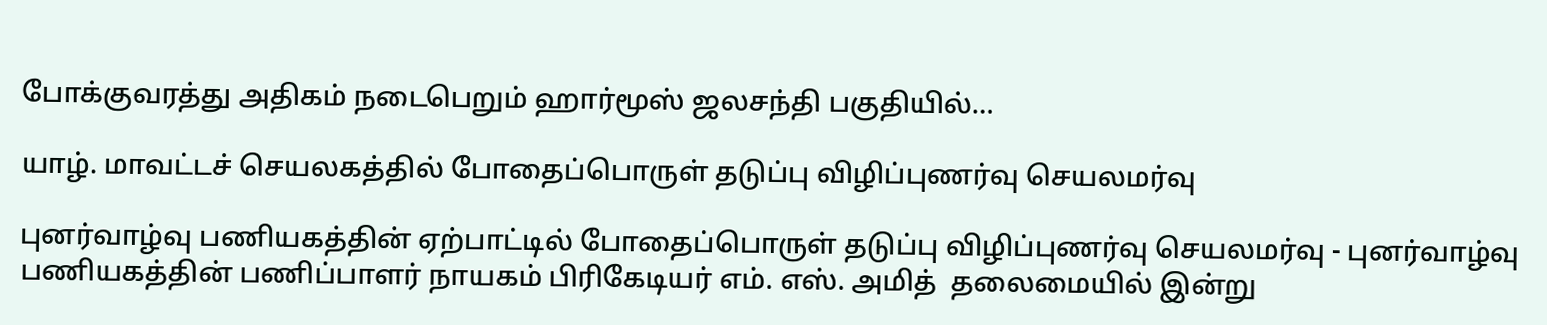போக்குவரத்து அதிகம் நடைபெறும் ஹார்மூஸ் ஜலசந்தி பகுதியில்…

யாழ். மாவட்டச் செயலகத்தில் போதைப்பொருள் தடுப்பு விழிப்புணர்வு செயலமர்வு

புனர்வாழ்வு பணியகத்தின் ஏற்பாட்டில் போதைப்பொருள் தடுப்பு விழிப்புணர்வு செயலமர்வு - புனர்வாழ்வு பணியகத்தின் பணிப்பாளர் நாயகம் பிரிகேடியர் எம். எஸ். அமித்  தலைமையில் இன்று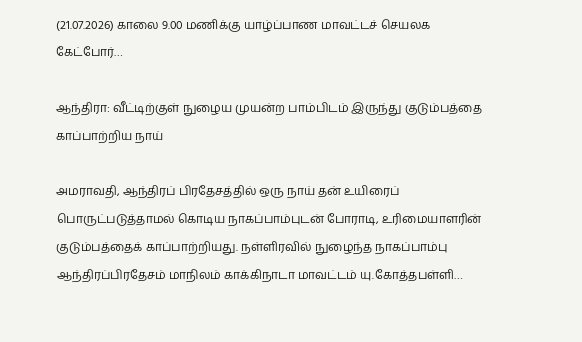(21.07.2026) காலை 9.00 மணிக்கு யாழ்ப்பாண மாவட்டச் செயலக கேட்போர்…

ஆந்திரா: வீட்டிற்குள் நுழைய முயன்ற பாம்பிடம் இருந்து குடும்பத்தை காப்பாற்றிய நாய்

அமராவதி, ஆந்திரப் பிரதேசத்தில் ஒரு நாய் தன் உயிரைப் பொருட்படுத்தாமல் கொடிய நாகப்பாம்புடன் போராடி, உரிமையாளரின் குடும்பத்தைக் காப்பாற்றியது. நள்ளிரவில் நுழைந்த நாகப்பாம்பு ஆந்திரப்பிரதேசம் மாநிலம் காக்கிநாடா மாவட்டம் யு.கோத்தபள்ளி…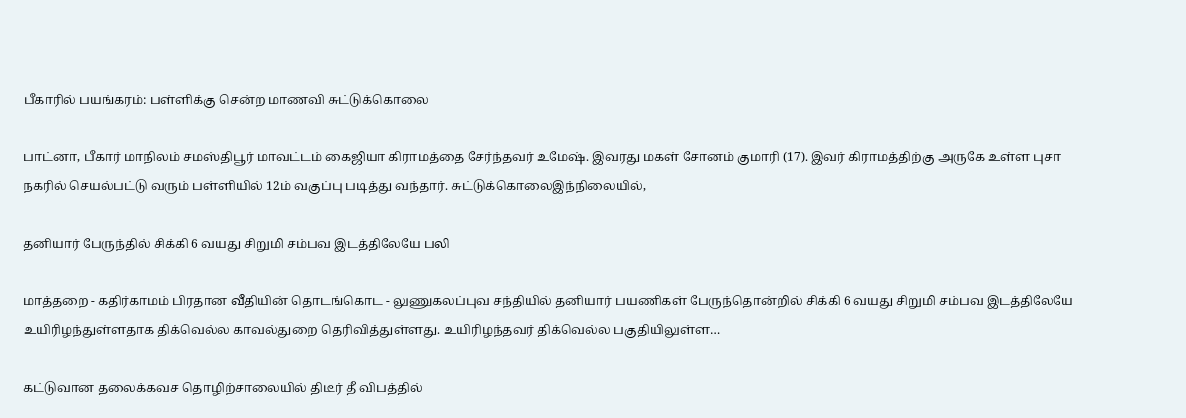பீகாரில் பயங்கரம்: பள்ளிக்கு சென்ற மாணவி சுட்டுக்கொலை

பாட்னா, பீகார் மாநிலம் சமஸ்திபூர் மாவட்டம் கைஜியா கிராமத்தை சேர்ந்தவர் உமேஷ். இவரது மகள் சோனம் குமாரி (17). இவர் கிராமத்திற்கு அருகே உள்ள புசா நகரில் செயல்பட்டு வரும் பள்ளியில் 12ம் வகுப்பு படித்து வந்தார். சுட்டுக்கொலைஇந்நிலையில்,

தனியார் பேருந்தில் சிக்கி 6 வயது சிறுமி சம்பவ இடத்திலேயே பலி

மாத்தறை - கதிர்காமம் பிரதான வீதியின் தொடங்கொட - லுணுகலப்புவ சந்தியில் தனியார் பயணிகள் பேருந்தொன்றில் சிக்கி 6 வயது சிறுமி சம்பவ இடத்திலேயே உயிரிழந்துள்ளதாக திக்வெல்ல காவல்துறை தெரிவித்துள்ளது. உயிரிழந்தவர் திக்வெல்ல பகுதியிலுள்ள…

கட்டுவான தலைக்கவச தொழிற்சாலையில் திடீர் தீ விபத்தில்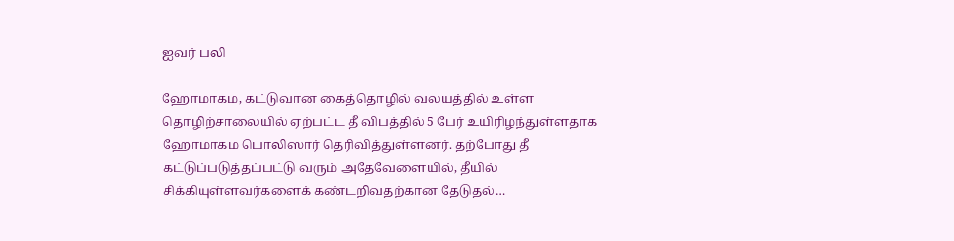ஐவர் பலி

ஹோமாகம, கட்டுவான கைத்தொழில் வலயத்தில் உள்ள தொழிற்சாலையில் ஏற்பட்ட தீ விபத்தில் 5 பேர் உயிரிழந்துள்ளதாக ஹோமாகம பொலிஸார் தெரிவித்துள்ளனர். தற்போது தீ கட்டுப்படுத்தப்பட்டு வரும் அதேவேளையில், தீயில் சிக்கியுள்ளவர்களைக் கண்டறிவதற்கான தேடுதல்…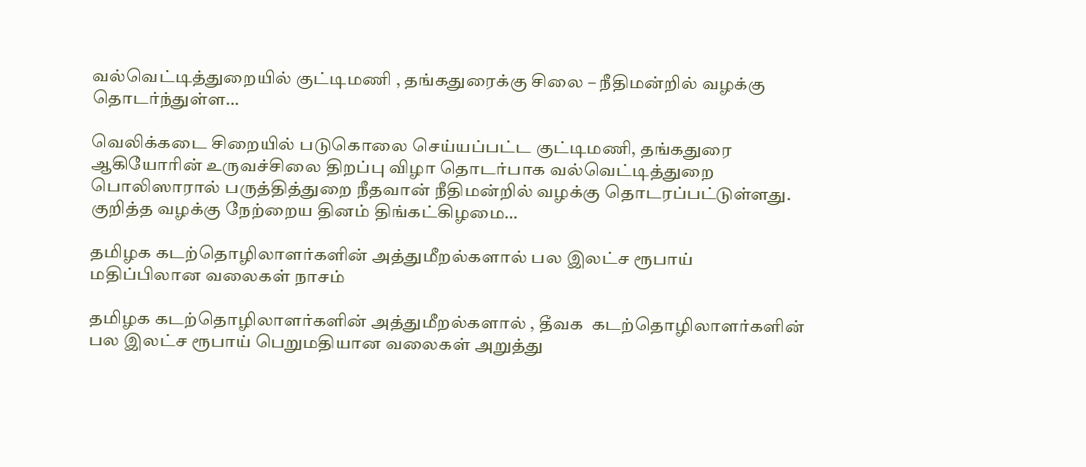வல்வெட்டித்துறையில் குட்டிமணி , தங்கதுரைக்கு சிலை – நீதிமன்றில் வழக்கு தொடர்ந்துள்ள…

வெலிக்கடை சிறையில் படுகொலை செய்யப்பட்ட குட்டிமணி, தங்கதுரை ஆகியோரின் உருவச்சிலை திறப்பு விழா தொடர்பாக வல்வெட்டித்துறை பொலிஸாரால் பருத்தித்துறை நீதவான் நீதிமன்றில் வழக்கு தொடரப்பட்டுள்ளது.  குறித்த வழக்கு நேற்றைய தினம் திங்கட்கிழமை…

தமிழக கடற்தொழிலாளர்களின் அத்துமீறல்களால் பல இலட்ச ரூபாய் மதிப்பிலான வலைகள் நாசம்

தமிழக கடற்தொழிலாளர்களின் அத்துமீறல்களால் , தீவக  கடற்தொழிலாளர்களின் பல இலட்ச ரூபாய் பெறுமதியான வலைகள் அறுத்து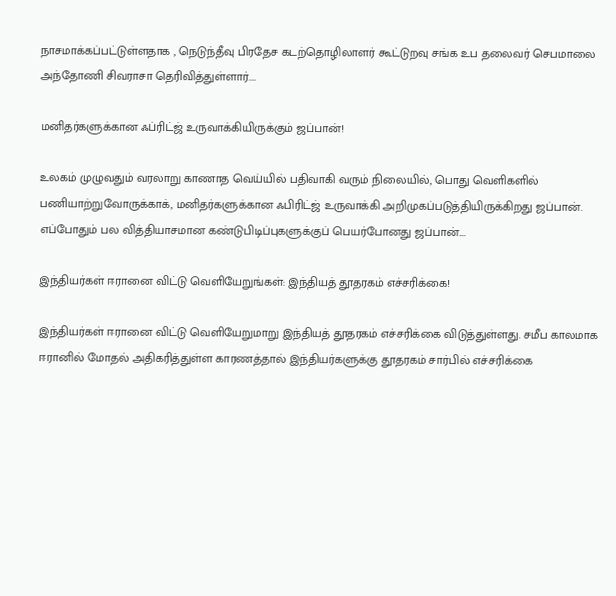நாசமாக்கப்பட்டுள்ளதாக , நெடுந்தீவு பிரதேச கடற்தொழிலாளர் கூட்டுறவு சங்க உப தலைவர் செபமாலை அந்தோணி சிவராசா தெரிவித்துள்ளார்.…

மனிதர்களுக்கான ஃப்ரிட்ஜ் உருவாக்கியிருக்கும் ஜப்பான்!

உலகம் முழுவதும் வரலாறு காணாத வெய்யில் பதிவாகி வரும் நிலையில், பொது வெளிகளில் பணியாற்றுவோருக்காக், மனிதர்களுக்கான ஃபிரிட்ஜ் உருவாக்கி அறிமுகப்படுத்தியிருக்கிறது ஜப்பான். எப்போதும் பல வித்தியாசமான கண்டுபிடிப்புகளுக்குப் பெயர்போனது ஜப்பான்.…

இந்தியர்கள் ஈரானை விட்டு வெளியேறுங்கள்: இந்தியத் தூதரகம் எச்சரிக்கை!

இந்தியர்கள் ஈரானை விட்டு வெளியேறுமாறு இந்தியத் தூதரகம் எச்சரிக்கை விடுத்துள்ளது. சமீப காலமாக ஈரானில் மோதல் அதிகரித்துள்ள காரணத்தால் இந்தியர்களுக்கு தூதரகம் சார்பில் எச்சரிக்கை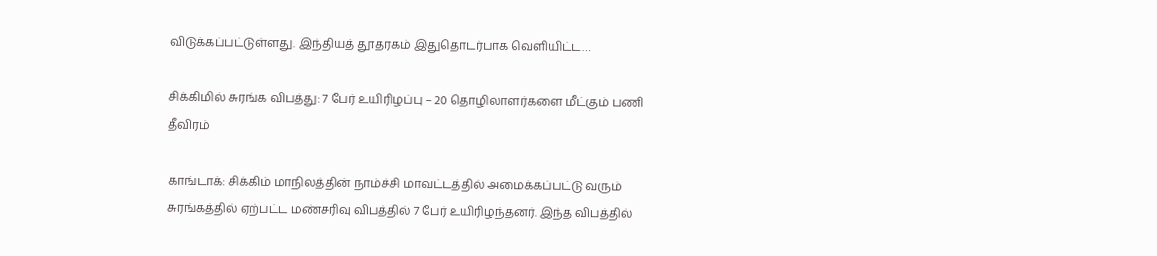விடுக்கப்பட்டுள்ளது. இந்தியத் தூதரகம் இதுதொடர்பாக வெளியிட்ட…

சிக்கிமில் சுரங்க விபத்து: 7 பேர் உயிரிழப்பு – 20 தொழிலாளர்களை மீட்கும் பணி தீவிரம்

காங்டாக்: சிக்கிம் மாநிலத்தின் நாம்ச்சி மாவட்டத்தில் அமைக்கப்பட்டு வரும் சுரங்கத்தில் ஏற்பட்ட மண்சரிவு விபத்தில் 7 பேர் உயிரிழந்தனர். இந்த விபத்தில்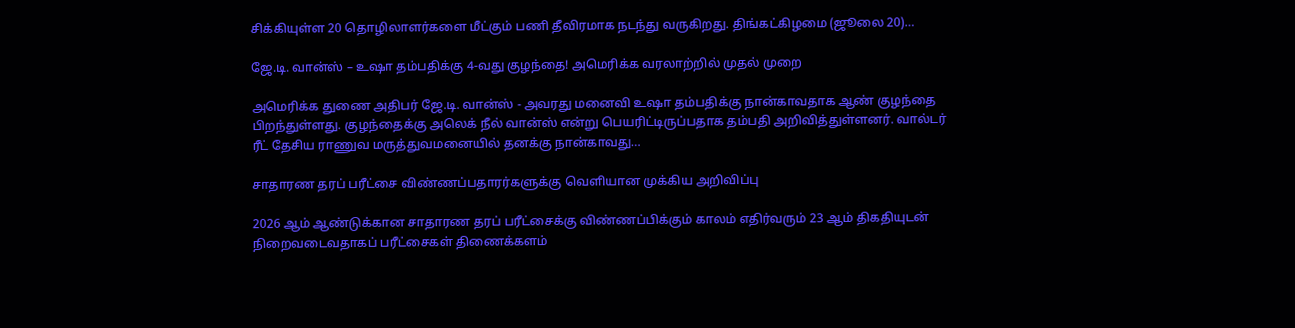சிக்கியுள்ள 20 தொழிலாளர்களை மீட்கும் பணி தீவிரமாக நடந்து வருகிறது. திங்கட்கிழமை (ஜூலை 20)…

ஜே.டி. வான்ஸ் – உஷா தம்பதிக்கு 4-வது குழந்தை! அமெரிக்க வரலாற்றில் முதல் முறை

அமெரிக்க துணை அதிபர் ஜே.டி. வான்ஸ் - அவரது மனைவி உஷா தம்பதிக்கு நான்காவதாக ஆண் குழந்தை பிறந்துள்ளது. குழந்தைக்கு அலெக் நீல் வான்ஸ் என்று பெயரிட்டிருப்பதாக தம்பதி அறிவித்துள்ளனர். வால்டர் ரீட் தேசிய ராணுவ மருத்துவமனையில் தனக்கு நான்காவது…

சாதாரண தரப் பரீட்சை விண்ணப்பதாரர்களுக்கு வெளியான முக்கிய அறிவிப்பு

2026 ஆம் ஆண்டுக்கான சாதாரண தரப் பரீட்சைக்கு விண்ணப்பிக்கும் காலம் எதிர்வரும் 23 ஆம் திகதியுடன் நிறைவடைவதாகப் பரீட்சைகள் திணைக்களம்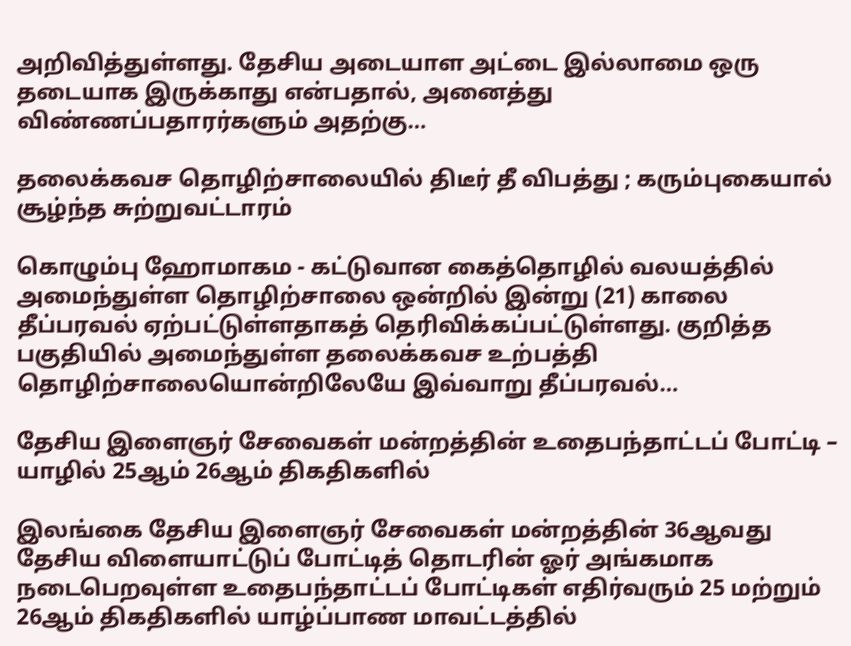அறிவித்துள்ளது. தேசிய அடையாள அட்டை இல்லாமை ஒரு தடையாக இருக்காது என்பதால், அனைத்து விண்ணப்பதாரர்களும் அதற்கு…

தலைக்கவச தொழிற்சாலையில் திடீர் தீ விபத்து ; கரும்புகையால் சூழ்ந்த சுற்றுவட்டாரம்

கொழும்பு ஹோமாகம - கட்டுவான கைத்தொழில் வலயத்தில் அமைந்துள்ள தொழிற்சாலை ஒன்றில் இன்று (21) காலை தீப்பரவல் ஏற்பட்டுள்ளதாகத் தெரிவிக்கப்பட்டுள்ளது. குறித்த பகுதியில் அமைந்துள்ள தலைக்கவச உற்பத்தி தொழிற்சாலையொன்றிலேயே இவ்வாறு தீப்பரவல்…

தேசிய இளைஞர் சேவைகள் மன்றத்தின் உதைபந்தாட்டப் போட்டி – யாழில் 25ஆம் 26ஆம் திகதிகளில்

இலங்கை தேசிய இளைஞர் சேவைகள் மன்றத்தின் 36ஆவது தேசிய விளையாட்டுப் போட்டித் தொடரின் ஓர் அங்கமாக நடைபெறவுள்ள உதைபந்தாட்டப் போட்டிகள் எதிர்வரும் 25 மற்றும் 26ஆம் திகதிகளில் யாழ்ப்பாண மாவட்டத்தில்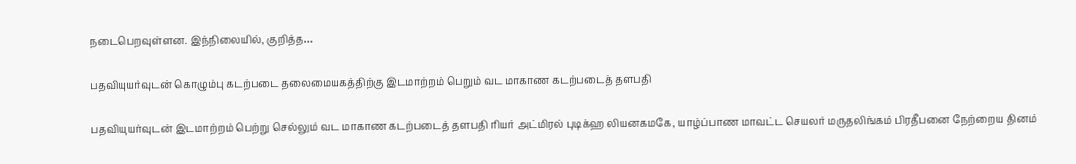நடைபெறவுள்ளன. இந்நிலையில், குறித்த…

பதவியுயர்வுடன் கொழும்பு கடற்படை தலைமையகத்திற்கு இடமாற்றம் பெறும் வட மாகாண கடற்படைத் தளபதி

பதவியுயர்வுடன் இடமாற்றம் பெற்று செல்லும் வட மாகாண கடற்படைத் தளபதி ரியர் அட்மிரல் புடிக்ஹ லியனகமகே, யாழ்ப்பாண மாவட்ட செயலர் மருதலிங்கம் பிரதீபனை நேற்றைய தினம்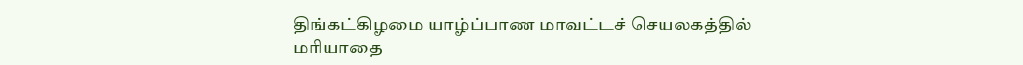திங்கட்கிழமை யாழ்ப்பாண மாவட்டச் செயலகத்தில் மரியாதை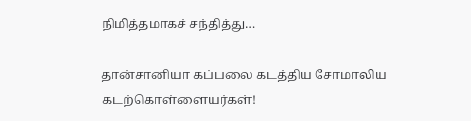நிமித்தமாகச் சந்தித்து…

தான்சானியா கப்பலை கடத்திய சோமாலிய கடற்கொள்ளையர்கள்!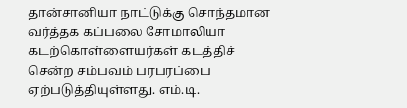தான்சானியா நாட்டுக்கு சொந்தமான வர்த்தக கப்பலை சோமாலியா கடற்கொள்ளையர்கள் கடத்திச் சென்ற சம்பவம் பரபரப்பை ஏற்படுத்தியுள்ளது. எம்.டி.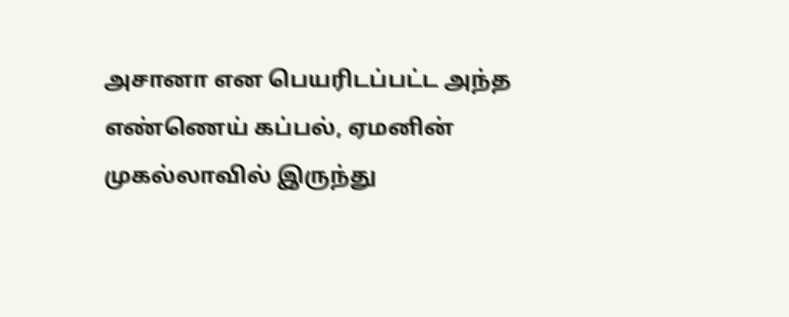அசானா என பெயரிடப்பட்ட அந்த எண்ணெய் கப்பல், ஏமனின் முகல்லாவில் இருந்து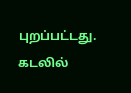புறப்பட்டது. கடலில்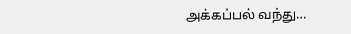அக்கப்பல் வந்து…